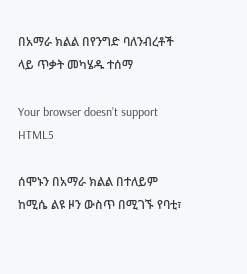በአማራ ክልል በየንግድ ባለንብረቶች ላይ ጥቃት መካሄዱ ተሰማ

Your browser doesn’t support HTML5

ሰሞኑን በአማራ ክልል በተለይም ከሚሴ ልዩ ዞን ውስጥ በሚገኙ የባቲ፣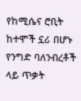የከሚሴና ሮቢት ከተሞች ኗሪ በሆኑ የንግድ ባለንብረቶች ላይ ጥቃት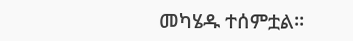መካሄዱ ተሰምቷል።